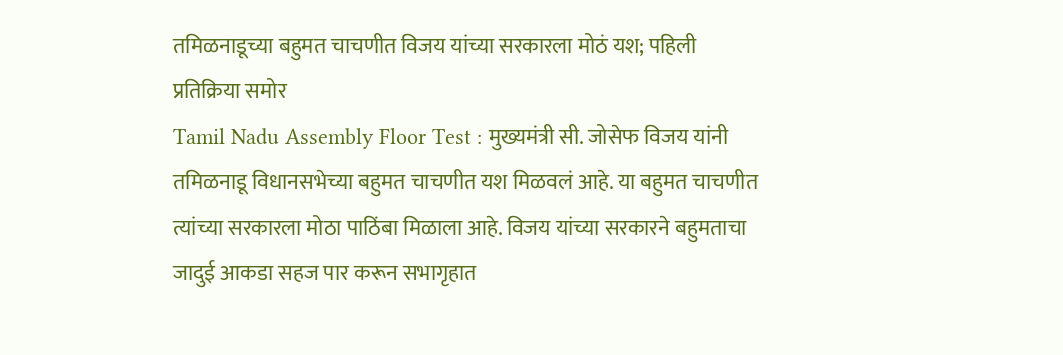तमिळनाडूच्या बहुमत चाचणीत विजय यांच्या सरकारला मोठं यश; पहिली प्रतिक्रिया समोर
Tamil Nadu Assembly Floor Test : मुख्यमंत्री सी. जोसेफ विजय यांनी तमिळनाडू विधानसभेच्या बहुमत चाचणीत यश मिळवलं आहे. या बहुमत चाचणीत त्यांच्या सरकारला मोठा पाठिंबा मिळाला आहे. विजय यांच्या सरकारने बहुमताचा जादुई आकडा सहज पार करून सभागृहात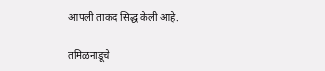आपली ताकद सिद्ध केली आहे.

तमिळनाडूचे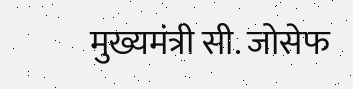मुख्यमंत्री सी. जोसेफ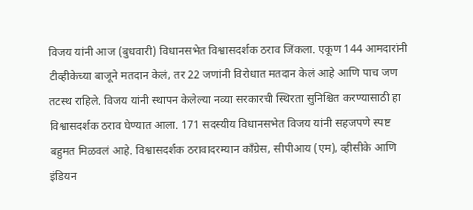विजय यांनी आज (बुधवारी) विधानसभेत विश्वासदर्शक ठराव जिंकला. एकूण 144 आमदारांनी टीव्हीकेच्या बाजूने मतदान केलं, तर 22 जणांनी विरोधात मतदान केलं आहे आणि पाच जण तटस्थ राहिले. विजय यांनी स्थापन केलेल्या नव्या सरकारची स्थिरता सुनिश्चित करण्यासाठी हा विश्वासदर्शक ठराव घेण्यात आला. 171 सदस्यीय विधानसभेत विजय यांनी सहजपणे स्पष्ट बहुमत मिळवलं आहे. विश्वासदर्शक ठरावादरम्यान काँग्रेस, सीपीआय (एम), व्हीसीके आणि इंडियन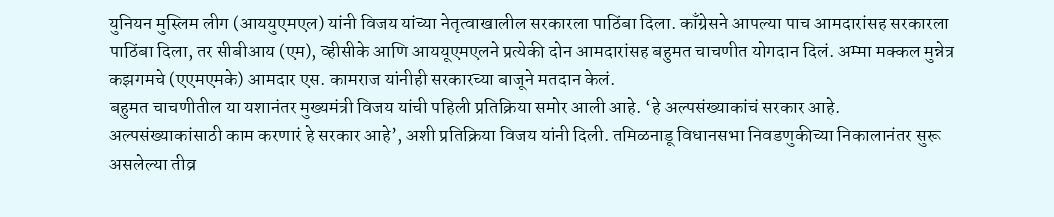युनियन मुस्लिम लीग (आययुएमएल) यांनी विजय यांच्या नेतृत्वाखालील सरकारला पाठिंबा दिला. काँग्रेसने आपल्या पाच आमदारांसह सरकारला पाठिंबा दिला, तर सीबीआय (एम), व्हीसीके आणि आययूएमएलने प्रत्येकी दोन आमदारांसह बहुमत चाचणीत योगदान दिलं. अम्मा मक्कल मुन्नेत्र कझगमचे (एएमएमके) आमदार एस. कामराज यांनीही सरकारच्या बाजूने मतदान केलं.
बहुमत चाचणीतील या यशानंतर मुख्यमंत्री विजय यांची पहिली प्रतिक्रिया समोर आली आहे. ‘हे अल्पसंख्याकांचं सरकार आहे. अल्पसंख्याकांसाठी काम करणारं हे सरकार आहे’, अशी प्रतिक्रिया विजय यांनी दिली. तमिळनाडू विधानसभा निवडणुकीच्या निकालानंतर सुरू असलेल्या तीव्र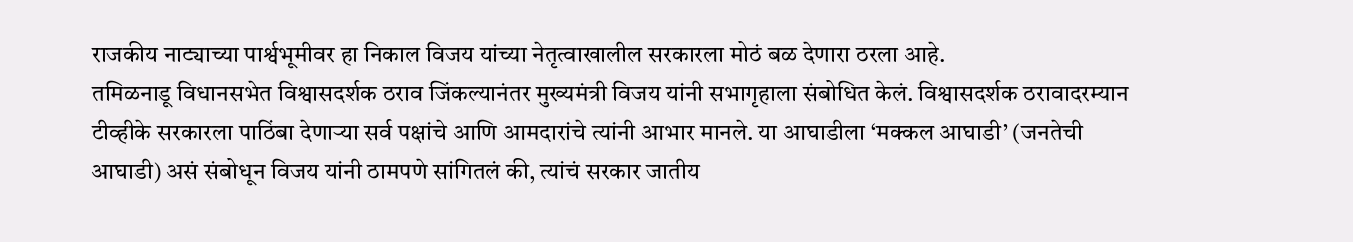राजकीय नाट्याच्या पार्श्वभूमीवर हा निकाल विजय यांच्या नेतृत्वाखालील सरकारला मोठं बळ देणारा ठरला आहे.
तमिळनाडू विधानसभेत विश्वासदर्शक ठराव जिंकल्यानंतर मुख्यमंत्री विजय यांनी सभागृहाला संबोधित केलं. विश्वासदर्शक ठरावादरम्यान टीव्हीके सरकारला पाठिंबा देणाऱ्या सर्व पक्षांचे आणि आमदारांचे त्यांनी आभार मानले. या आघाडीला ‘मक्कल आघाडी’ (जनतेची आघाडी) असं संबोधून विजय यांनी ठामपणे सांगितलं की, त्यांचं सरकार जातीय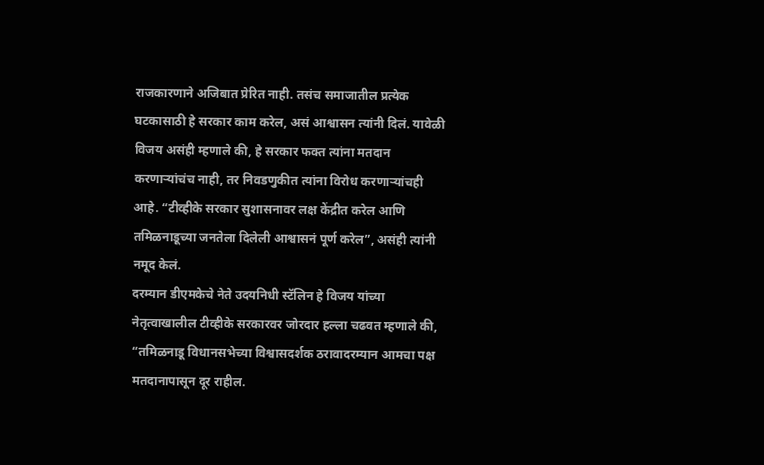राजकारणाने अजिबात प्रेरित नाही. तसंच समाजातील प्रत्येक घटकासाठी हे सरकार काम करेल, असं आश्वासन त्यांनी दिलं. यावेळी विजय असंही म्हणाले की, हे सरकार फक्त त्यांना मतदान करणाऱ्यांचंच नाही, तर निवडणुकीत त्यांना विरोध करणाऱ्यांचही आहे. “टीव्हीके सरकार सुशासनावर लक्ष केंद्रीत करेल आणि तमिळनाडूच्या जनतेला दिलेली आश्वासनं पूर्ण करेल”, असंही त्यांनी नमूद केलं.
दरम्यान डीएमकेचे नेते उदयनिधी स्टॅलिन हे विजय यांच्या नेतृत्वाखालील टीव्हीके सरकारवर जोरदार हल्ला चढवत म्हणाले की, “तमिळनाडू विधानसभेच्या विश्वासदर्शक ठरावादरम्यान आमचा पक्ष मतदानापासून दूर राहील.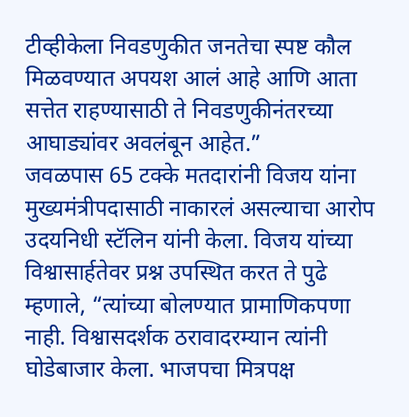टीव्हीकेला निवडणुकीत जनतेचा स्पष्ट कौल मिळवण्यात अपयश आलं आहे आणि आता सत्तेत राहण्यासाठी ते निवडणुकीनंतरच्या आघाड्यांवर अवलंबून आहेत.”
जवळपास 65 टक्के मतदारांनी विजय यांना मुख्यमंत्रीपदासाठी नाकारलं असल्याचा आरोप उदयनिधी स्टॅलिन यांनी केला. विजय यांच्या विश्वासार्हतेवर प्रश्न उपस्थित करत ते पुढे म्हणाले, “त्यांच्या बोलण्यात प्रामाणिकपणा नाही. विश्वासदर्शक ठरावादरम्यान त्यांनी घोडेबाजार केला. भाजपचा मित्रपक्ष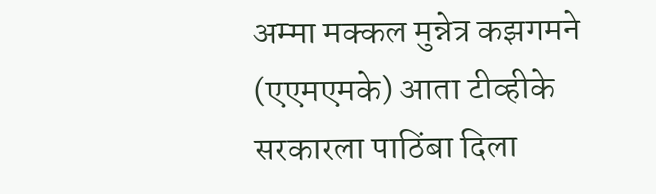अम्मा मक्कल मुन्नेत्र कझगमने (एएमएमके) आता टीव्हीके सरकारला पाठिंबा दिला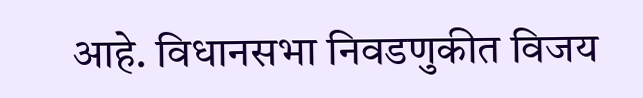आहे. विधानसभा निवडणुकीत विजय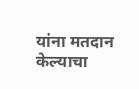यांना मतदान केल्याचा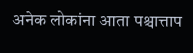अनेक लोकांना आता पश्चात्ताप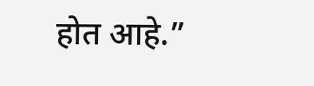होत आहे.”